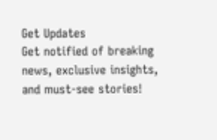Get Updates
Get notified of breaking news, exclusive insights, and must-see stories!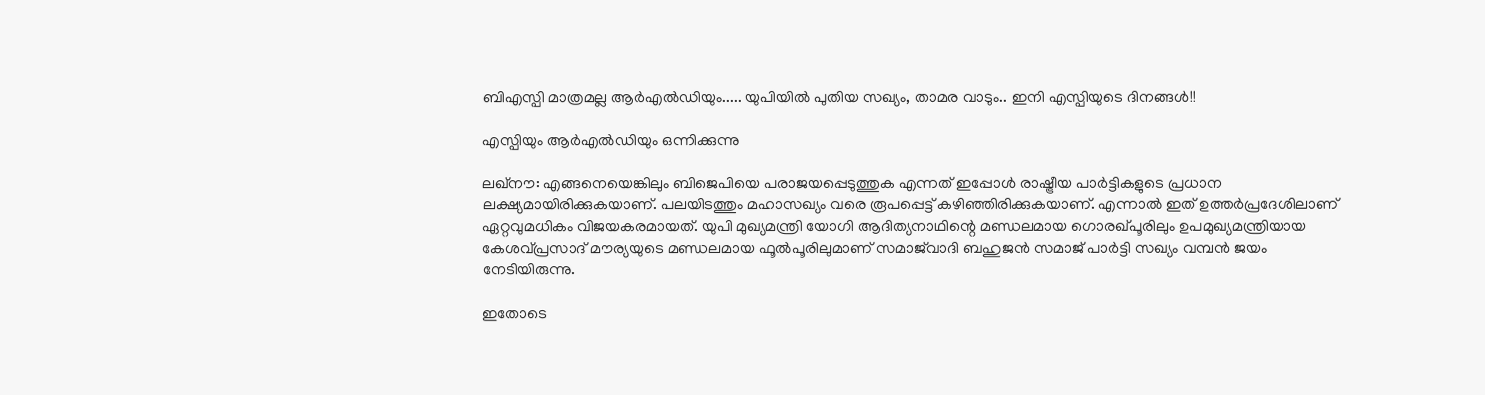ബിഎസ്പി മാത്രമല്ല ആര്‍എല്‍ഡിയും..... യുപിയില്‍ പുതിയ സഖ്യം, താമര വാടും.. ഇനി എസ്പിയുടെ ദിനങ്ങള്‍!!

എസ്പിയും ആര്‍എല്‍ഡിയും ഒന്നിക്കുന്നു

ലഖ്‌നൗ: എങ്ങനെയെങ്കിലും ബിജെപിയെ പരാജയപ്പെടുത്തുക എന്നത് ഇപ്പോള്‍ രാഷ്ട്രീയ പാര്‍ട്ടികളുടെ പ്രധാന ലക്ഷ്യമായിരിക്കുകയാണ്. പലയിടത്തും മഹാസഖ്യം വരെ രൂപപ്പെട്ട് കഴിഞ്ഞിരിക്കുകയാണ്. എന്നാല്‍ ഇത് ഉത്തര്‍പ്രദേശിലാണ് ഏറ്റവുമധികം വിജയകരമായത്. യുപി മുഖ്യമന്ത്രി യോഗി ആദിത്യനാഥിന്റെ മണ്ഡലമായ ഗൊരഖ്പൂരിലും ഉപമുഖ്യമന്ത്രിയായ കേശവ്പ്രസാദ് മൗര്യയുടെ മണ്ഡലമായ ഫൂല്‍പൂരിലുമാണ് സമാജ്‌വാദി ബഹുജന്‍ സമാജ് പാര്‍ട്ടി സഖ്യം വമ്പന്‍ ജയം നേടിയിരുന്നു.

ഇതോടെ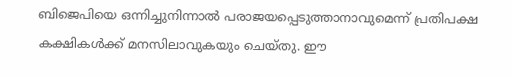ബിജെപിയെ ഒന്നിച്ചുനിന്നാല്‍ പരാജയപ്പെടുത്താനാവുമെന്ന് പ്രതിപക്ഷ കക്ഷികള്‍ക്ക് മനസിലാവുകയും ചെയ്തു. ഈ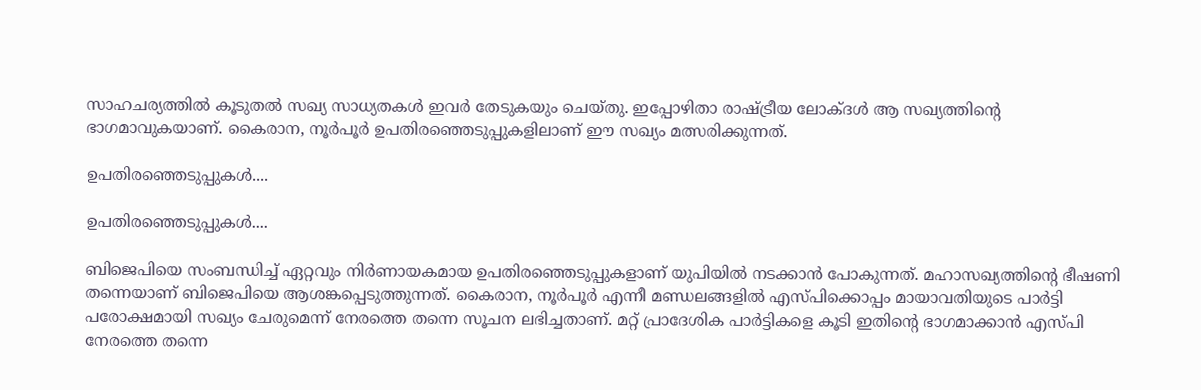സാഹചര്യത്തില്‍ കൂടുതല്‍ സഖ്യ സാധ്യതകള്‍ ഇവര്‍ തേടുകയും ചെയ്തു. ഇപ്പോഴിതാ രാഷ്ട്രീയ ലോക്ദള്‍ ആ സഖ്യത്തിന്റെ ഭാഗമാവുകയാണ്. കൈരാന, നൂര്‍പൂര്‍ ഉപതിരഞ്ഞെടുപ്പുകളിലാണ് ഈ സഖ്യം മത്സരിക്കുന്നത്.

ഉപതിരഞ്ഞെടുപ്പുകള്‍....

ഉപതിരഞ്ഞെടുപ്പുകള്‍....

ബിജെപിയെ സംബന്ധിച്ച് ഏറ്റവും നിര്‍ണായകമായ ഉപതിരഞ്ഞെടുപ്പുകളാണ് യുപിയില്‍ നടക്കാന്‍ പോകുന്നത്. മഹാസഖ്യത്തിന്റെ ഭീഷണി തന്നെയാണ് ബിജെപിയെ ആശങ്കപ്പെടുത്തുന്നത്. കൈരാന, നൂര്‍പൂര്‍ എന്നീ മണ്ഡലങ്ങളില്‍ എസ്പിക്കൊപ്പം മായാവതിയുടെ പാര്‍ട്ടി പരോക്ഷമായി സഖ്യം ചേരുമെന്ന് നേരത്തെ തന്നെ സൂചന ലഭിച്ചതാണ്. മറ്റ് പ്രാദേശിക പാര്‍ട്ടികളെ കൂടി ഇതിന്റെ ഭാഗമാക്കാന്‍ എസ്പി നേരത്തെ തന്നെ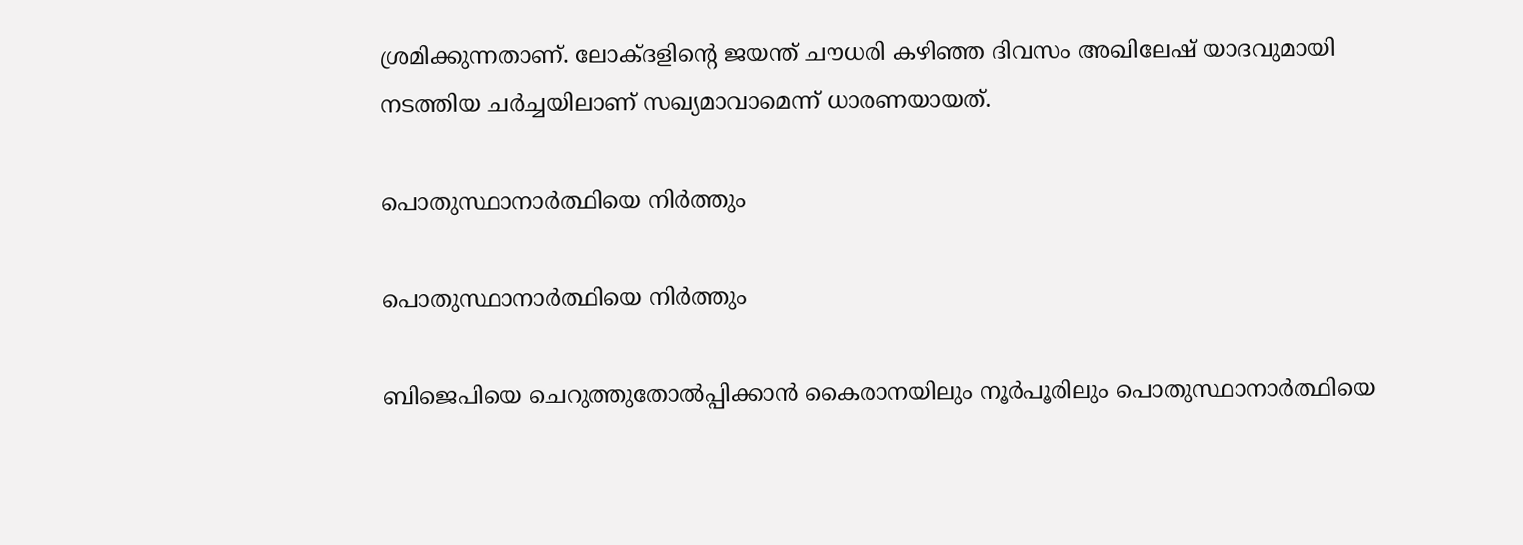ശ്രമിക്കുന്നതാണ്. ലോക്ദളിന്റെ ജയന്ത് ചൗധരി കഴിഞ്ഞ ദിവസം അഖിലേഷ് യാദവുമായി നടത്തിയ ചര്‍ച്ചയിലാണ് സഖ്യമാവാമെന്ന് ധാരണയായത്.

പൊതുസ്ഥാനാര്‍ത്ഥിയെ നിര്‍ത്തും

പൊതുസ്ഥാനാര്‍ത്ഥിയെ നിര്‍ത്തും

ബിജെപിയെ ചെറുത്തുതോല്‍പ്പിക്കാന്‍ കൈരാനയിലും നൂര്‍പൂരിലും പൊതുസ്ഥാനാര്‍ത്ഥിയെ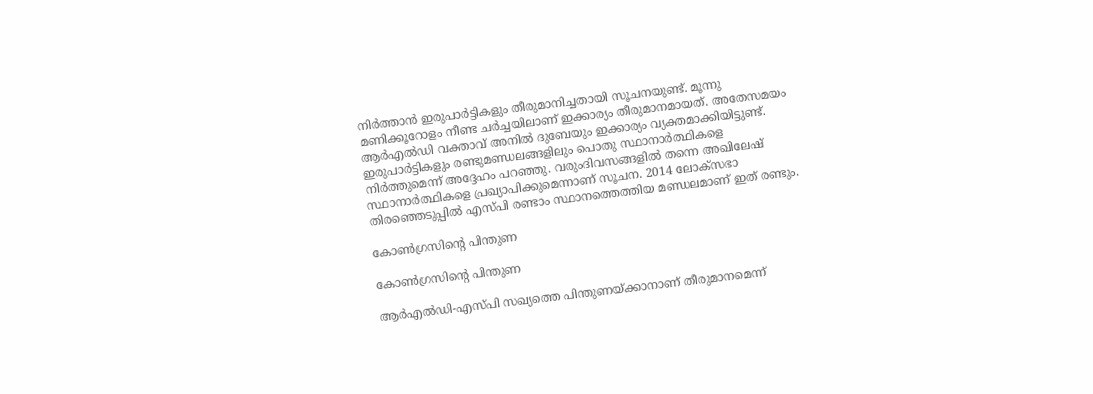നിര്‍ത്താന്‍ ഇരുപാര്‍ട്ടികളും തീരുമാനിച്ചതായി സൂചനയുണ്ട്. മൂന്നു മണിക്കൂറോളം നീണ്ട ചര്‍ച്ചയിലാണ് ഇക്കാര്യം തീരുമാനമായത്. അതേസമയം ആര്‍എല്‍ഡി വക്താവ് അനില്‍ ദുബേയും ഇക്കാര്യം വ്യക്തമാക്കിയിട്ടുണ്ട്. ഇരുപാര്‍ട്ടികളും രണ്ടുമണ്ഡലങ്ങളിലും പൊതു സ്ഥാനാര്‍ത്ഥികളെ നിര്‍ത്തുമെന്ന് അദ്ദേഹം പറഞ്ഞു. വരുംദിവസങ്ങളില്‍ തന്നെ അഖിലേഷ് സ്ഥാനാര്‍ത്ഥികളെ പ്രഖ്യാപിക്കുമെന്നാണ് സൂചന. 2014 ലോക്‌സഭാ തിരഞ്ഞെടുപ്പില്‍ എസ്പി രണ്ടാം സ്ഥാനത്തെത്തിയ മണ്ഡലമാണ് ഇത് രണ്ടും.

കോണ്‍ഗ്രസിന്റെ പിന്തുണ

കോണ്‍ഗ്രസിന്റെ പിന്തുണ

ആര്‍എല്‍ഡി-എസ്പി സഖ്യത്തെ പിന്തുണയ്ക്കാനാണ് തീരുമാനമെന്ന്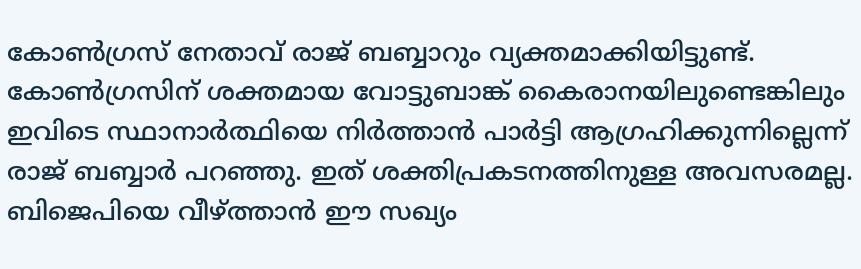കോണ്‍ഗ്രസ് നേതാവ് രാജ് ബബ്ബാറും വ്യക്തമാക്കിയിട്ടുണ്ട്. കോണ്‍ഗ്രസിന് ശക്തമായ വോട്ടുബാങ്ക് കൈരാനയിലുണ്ടെങ്കിലും ഇവിടെ സ്ഥാനാര്‍ത്ഥിയെ നിര്‍ത്താന്‍ പാര്‍ട്ടി ആഗ്രഹിക്കുന്നില്ലെന്ന് രാജ് ബബ്ബാര്‍ പറഞ്ഞു. ഇത് ശക്തിപ്രകടനത്തിനുള്ള അവസരമല്ല. ബിജെപിയെ വീഴ്ത്താന്‍ ഈ സഖ്യം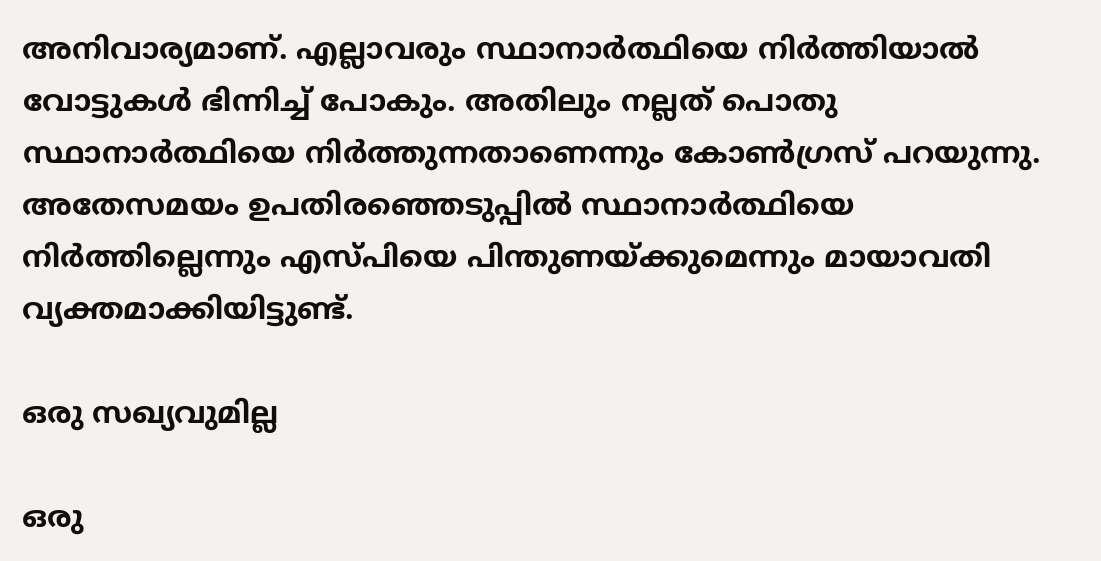അനിവാര്യമാണ്. എല്ലാവരും സ്ഥാനാര്‍ത്ഥിയെ നിര്‍ത്തിയാല്‍ വോട്ടുകള്‍ ഭിന്നിച്ച് പോകും. അതിലും നല്ലത് പൊതു സ്ഥാനാര്‍ത്ഥിയെ നിര്‍ത്തുന്നതാണെന്നും കോണ്‍ഗ്രസ് പറയുന്നു. അതേസമയം ഉപതിരഞ്ഞെടുപ്പില്‍ സ്ഥാനാര്‍ത്ഥിയെ നിര്‍ത്തില്ലെന്നും എസ്പിയെ പിന്തുണയ്ക്കുമെന്നും മായാവതി വ്യക്തമാക്കിയിട്ടുണ്ട്.

ഒരു സഖ്യവുമില്ല

ഒരു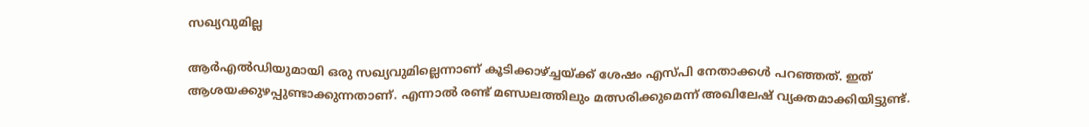സഖ്യവുമില്ല

ആര്‍എല്‍ഡിയുമായി ഒരു സഖ്യവുമില്ലെന്നാണ് കൂടിക്കാഴ്ച്ചയ്ക്ക് ശേഷം എസ്പി നേതാക്കള്‍ പറഞ്ഞത്. ഇത് ആശയക്കുഴപ്പുണ്ടാക്കുന്നതാണ്. എന്നാല്‍ രണ്ട് മണ്ഡലത്തിലും മത്സരിക്കുമെന്ന് അഖിലേഷ് വ്യക്തമാക്കിയിട്ടുണ്ട്.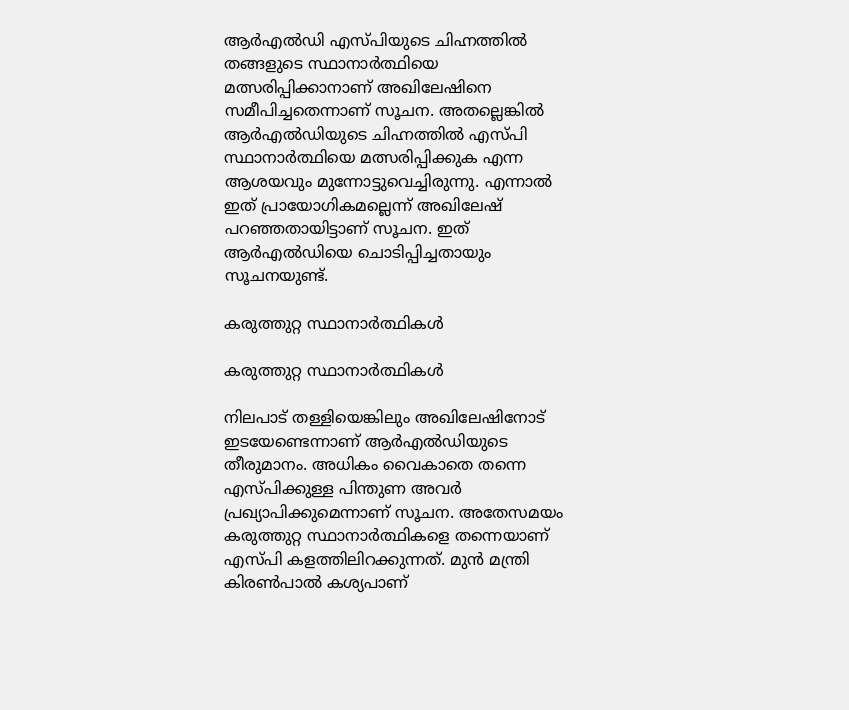ആര്‍എല്‍ഡി എസ്പിയുടെ ചിഹ്നത്തില്‍ തങ്ങളുടെ സ്ഥാനാര്‍ത്ഥിയെ മത്സരിപ്പിക്കാനാണ് അഖിലേഷിനെ സമീപിച്ചതെന്നാണ് സൂചന. അതല്ലെങ്കില്‍ ആര്‍എല്‍ഡിയുടെ ചിഹ്നത്തില്‍ എസ്പി സ്ഥാനാര്‍ത്ഥിയെ മത്സരിപ്പിക്കുക എന്ന ആശയവും മുന്നോട്ടുവെച്ചിരുന്നു. എന്നാല്‍ ഇത് പ്രായോഗികമല്ലെന്ന് അഖിലേഷ് പറഞ്ഞതായിട്ടാണ് സൂചന. ഇത് ആര്‍എല്‍ഡിയെ ചൊടിപ്പിച്ചതായും സൂചനയുണ്ട്.

കരുത്തുറ്റ സ്ഥാനാര്‍ത്ഥികള്‍

കരുത്തുറ്റ സ്ഥാനാര്‍ത്ഥികള്‍

നിലപാട് തള്ളിയെങ്കിലും അഖിലേഷിനോട് ഇടയേണ്ടെന്നാണ് ആര്‍എല്‍ഡിയുടെ തീരുമാനം. അധികം വൈകാതെ തന്നെ എസ്പിക്കുള്ള പിന്തുണ അവര്‍ പ്രഖ്യാപിക്കുമെന്നാണ് സൂചന. അതേസമയം കരുത്തുറ്റ സ്ഥാനാര്‍ത്ഥികളെ തന്നെയാണ് എസ്പി കളത്തിലിറക്കുന്നത്. മുന്‍ മന്ത്രി കിരണ്‍പാല്‍ കശ്യപാണ്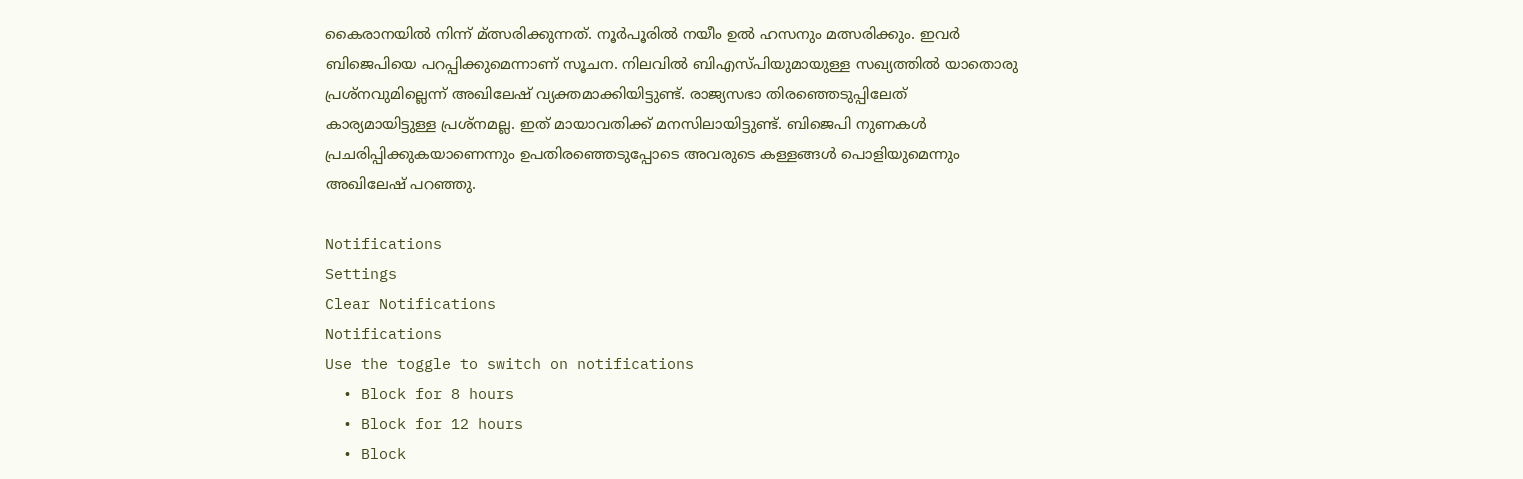കൈരാനയില്‍ നിന്ന് മ്ത്സരിക്കുന്നത്. നൂര്‍പൂരില്‍ നയീം ഉല്‍ ഹസനും മത്സരിക്കും. ഇവര്‍ ബിജെപിയെ പറപ്പിക്കുമെന്നാണ് സൂചന. നിലവില്‍ ബിഎസ്പിയുമായുള്ള സഖ്യത്തില്‍ യാതൊരു പ്രശ്‌നവുമില്ലെന്ന് അഖിലേഷ് വ്യക്തമാക്കിയിട്ടുണ്ട്. രാജ്യസഭാ തിരഞ്ഞെടുപ്പിലേത് കാര്യമായിട്ടുള്ള പ്രശ്‌നമല്ല. ഇത് മായാവതിക്ക് മനസിലായിട്ടുണ്ട്. ബിജെപി നുണകള്‍ പ്രചരിപ്പിക്കുകയാണെന്നും ഉപതിരഞ്ഞെടുപ്പോടെ അവരുടെ കള്ളങ്ങള്‍ പൊളിയുമെന്നും അഖിലേഷ് പറഞ്ഞു.

Notifications
Settings
Clear Notifications
Notifications
Use the toggle to switch on notifications
  • Block for 8 hours
  • Block for 12 hours
  • Block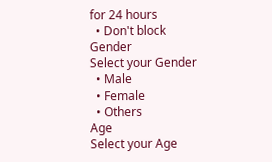for 24 hours
  • Don't block
Gender
Select your Gender
  • Male
  • Female
  • Others
Age
Select your Age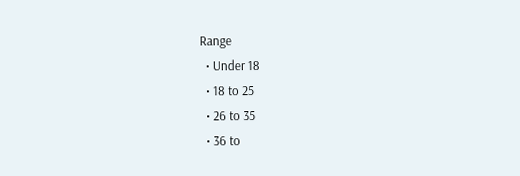Range
  • Under 18
  • 18 to 25
  • 26 to 35
  • 36 to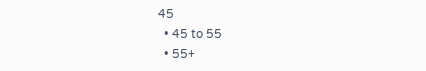45
  • 45 to 55
  • 55+